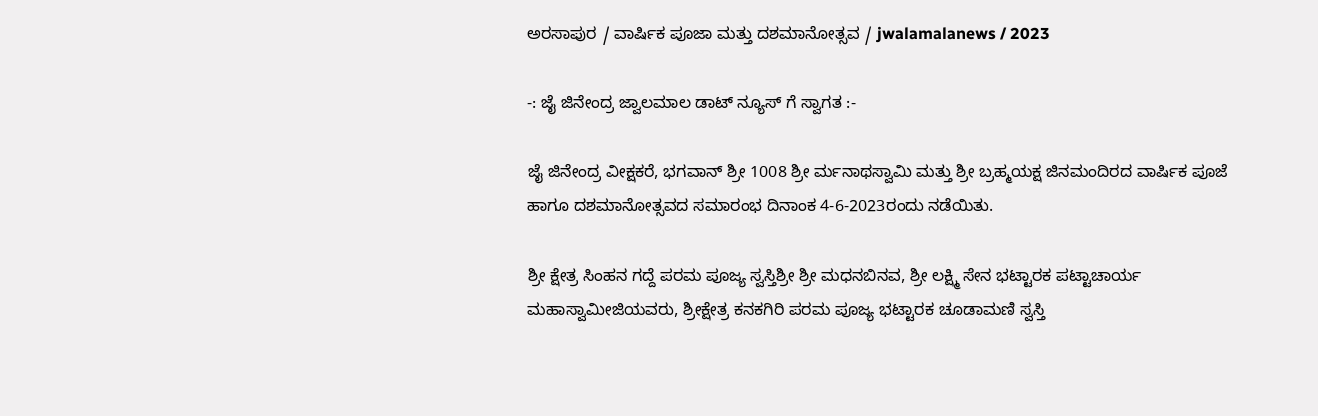ಅರಸಾಪುರ / ವಾರ್ಷಿಕ ಪೂಜಾ ಮತ್ತು ದಶಮಾನೋತ್ಸವ / jwalamalanews / 2023

-: ಜೈ ಜಿನೇಂದ್ರ ಜ್ವಾಲಮಾಲ ಡಾಟ್ ನ್ಯೂಸ್ ಗೆ ಸ್ವಾಗತ :-

ಜೈ ಜಿನೇಂದ್ರ ವೀಕ್ಷಕರೆ, ಭಗವಾನ್ ಶ್ರೀ 1008 ಶ್ರೀ ರ್ಮನಾಥಸ್ವಾಮಿ ಮತ್ತು ಶ್ರೀ ಬ್ರಹ್ಮಯಕ್ಷ ಜಿನಮಂದಿರದ ವಾರ್ಷಿಕ ಪೂಜೆ ಹಾಗೂ ದಶಮಾನೋತ್ಸವದ ಸಮಾರಂಭ ದಿನಾಂಕ 4-6-2023ರಂದು ನಡೆಯಿತು.

ಶ್ರೀ ಕ್ಷೇತ್ರ ಸಿಂಹನ ಗದ್ದೆ ಪರಮ ಪೂಜ್ಯ ಸ್ವಸ್ತಿಶ್ರೀ ಶ್ರೀ ಮಧನಬಿನವ, ಶ್ರೀ ಲಕ್ಷ್ಮಿ ಸೇನ ಭಟ್ಟಾರಕ ಪಟ್ಟಾಚಾರ್ಯ ಮಹಾಸ್ವಾಮೀಜಿಯವರು, ಶ್ರೀಕ್ಷೇತ್ರ ಕನಕಗಿರಿ ಪರಮ ಪೂಜ್ಯ ಭಟ್ಟಾರಕ ಚೂಡಾಮಣಿ ಸ್ವಸ್ತಿ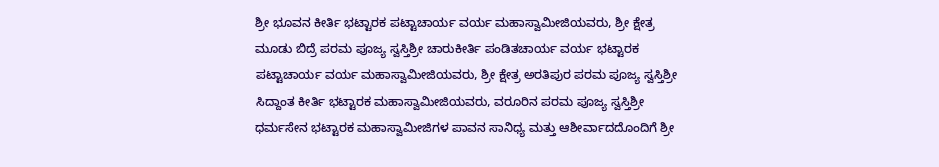ಶ್ರೀ ಭೂವನ ಕೀರ್ತಿ ಭಟ್ಟಾರಕ ಪಟ್ಟಾಚಾರ್ಯ ವರ್ಯ ಮಹಾಸ್ವಾಮೀಜಿಯವರು, ಶ್ರೀ ಕ್ಷೇತ್ರ ಮೂಡು ಬಿದ್ರೆ ಪರಮ ಪೂಜ್ಯ ಸ್ವಸ್ತಿಶ್ರೀ ಚಾರುಕೀರ್ತಿ ಪಂಡಿತಚಾರ್ಯ ವರ್ಯ ಭಟ್ಟಾರಕ ಪಟ್ಟಾಚಾರ್ಯ ವರ್ಯ ಮಹಾಸ್ವಾಮೀಜಿಯವರು, ಶ್ರೀ ಕ್ಷೇತ್ರ ಅರತಿಪುರ ಪರಮ ಪೂಜ್ಯ ಸ್ವಸ್ತಿಶ್ರೀ ಸಿದ್ದಾಂತ ಕೀರ್ತಿ ಭಟ್ಟಾರಕ ಮಹಾಸ್ವಾಮೀಜಿಯವರು, ವರೂರಿನ ಪರಮ ಪೂಜ್ಯ ಸ್ವಸ್ತಿಶ್ರೀ ಧರ್ಮಸೇನ ಭಟ್ಟಾರಕ ಮಹಾಸ್ವಾಮೀಜಿಗಳ ಪಾವನ ಸಾನಿಧ್ಯ ಮತ್ತು ಆಶೀರ್ವಾದದೊಂದಿಗೆ ಶ್ರೀ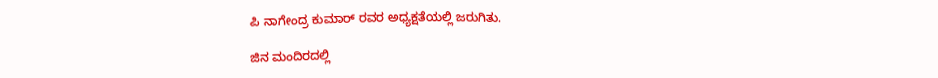ಪಿ ನಾಗೇಂದ್ರ ಕುಮಾರ್ ರವರ ಅಧ್ಯಕ್ಷತೆಯಲ್ಲಿ ಜರುಗಿತು.

ಜಿನ ಮಂದಿರದಲ್ಲಿ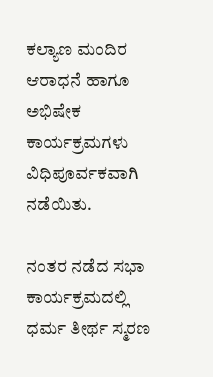ಕಲ್ಯಾಣ ಮಂದಿರ ಆರಾಧನೆ ಹಾಗೂ ಅಭಿಷೇಕ ಕಾರ್ಯಕ್ರಮಗಳು ವಿಧಿಪೂರ್ವಕವಾಗಿ ನಡೆಯಿತು.

ನಂತರ ನಡೆದ ಸಭಾ ಕಾರ್ಯಕ್ರಮದಲ್ಲಿ ಧರ್ಮ ತೀರ್ಥ ಸ್ಮರಣ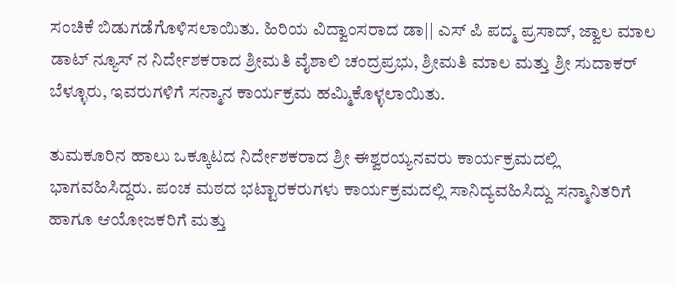ಸಂಚಿಕೆ ಬಿಡುಗಡೆಗೊಳಿಸಲಾಯಿತು. ಹಿರಿಯ ವಿದ್ವಾಂಸರಾದ ಡಾ|| ಎಸ್ ಪಿ ಪದ್ಮ ಪ್ರಸಾದ್, ಜ್ವಾಲ ಮಾಲ ಡಾಟ್ ನ್ಯೂಸ್ ನ ನಿರ್ದೇಶಕರಾದ ಶ್ರೀಮತಿ ವೈಶಾಲಿ ಚಂದ್ರಪ್ರಭು, ಶ್ರೀಮತಿ ಮಾಲ ಮತ್ತು ಶ್ರೀ ಸುದಾಕರ್ ಬೆಳ್ಳೂರು, ಇವರುಗಳಿಗೆ ಸನ್ಮಾನ ಕಾರ್ಯಕ್ರಮ ಹಮ್ಮಿಕೊಳ್ಳಲಾಯಿತು.

ತುಮಕೂರಿನ ಹಾಲು ಒಕ್ಕೂಟದ ನಿರ್ದೇಶಕರಾದ ಶ್ರೀ ಈಶ್ವರಯ್ಯನವರು ಕಾರ್ಯಕ್ರಮದಲ್ಲಿ ಭಾಗವಹಿಸಿದ್ದರು. ಪಂಚ ಮಠದ ಭಟ್ಟಾರಕರುಗಳು ಕಾರ್ಯಕ್ರಮದಲ್ಲಿ ಸಾನಿದ್ಯವಹಿಸಿದ್ದು ಸನ್ಮಾನಿತರಿಗೆ ಹಾಗೂ ಆಯೋಜಕರಿಗೆ ಮತ್ತು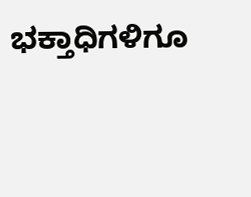ಭಕ್ತಾಧಿಗಳಿಗೂ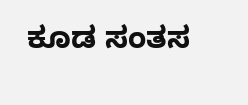ಕೂಡ ಸಂತಸ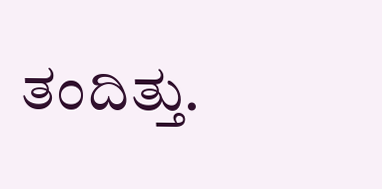ತಂದಿತ್ತು.